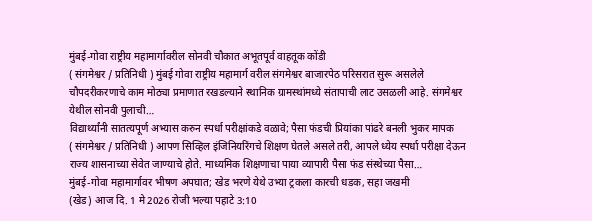मुंबई-गोवा राष्ट्रीय महामार्गावरील सोनवी चौकात अभूतपूर्व वाहतूक कोंडी
( संगमेश्वर / प्रतिनिधी ) मुंबई गोवा राष्ट्रीय महामार्ग वरील संगमेश्वर बाजारपेठ परिसरात सुरू असलेले चौपदरीकरणाचे काम मोठ्या प्रमाणात रखडल्याने स्थानिक ग्रामस्थांमध्ये संतापाची लाट उसळली आहे. संगमेश्वर येथील सोनवी पुलाची…
विद्यार्थ्यांनी सातत्यपूर्ण अभ्यास करुन स्पर्धा परीक्षांकडे वळावे; पैसा फंडची प्रियांका पांढरे बनली भुकर मापक
( संगमेश्वर / प्रतिनिधी ) आपण सिव्हिल इंजिनियरिंगचे शिक्षण घेतले असले तरी, आपले ध्येय स्पर्धा परीक्षा देऊन राज्य शासनाच्या सेवेत जाण्याचे होते. माध्यमिक शिक्षणाचा पाया व्यापारी पैसा फंड संस्थेच्या पैसा…
मुंबई-गोवा महामार्गावर भीषण अपघात; खेड भरणे येथे उभ्या ट्रकला कारची धडक, सहा जखमी
(खेड) आज दि. 1 मे 2026 रोजी भल्या पहाटे 3:10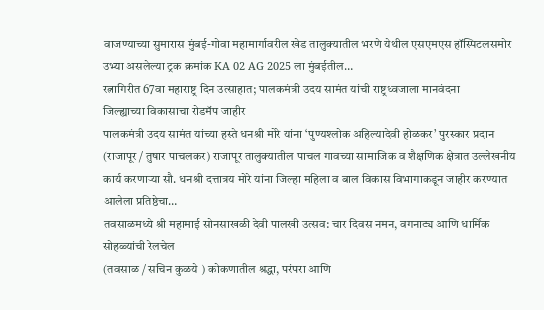वाजण्याच्या सुमारास मुंबई-गोवा महामार्गावरील खेड तालुक्यातील भरणे येथील एसएमएस हॉस्पिटलसमोर उभ्या असलेल्या ट्रक क्रमांक KA 02 AG 2025 ला मुंबईतील…
रत्नागिरीत 67वा महाराष्ट्र दिन उत्साहात; पालकमंत्री उदय सामंत यांची राष्ट्रध्वजाला मानवंदना
जिल्ह्याच्या विकासाचा रोडमॅप जाहीर
पालकमंत्री उदय सामंत यांच्या हस्ते धनश्री मोरे यांना ‘पुण्यश्लोक अहिल्यादेवी होळकर’ पुरस्कार प्रदान
(राजापूर / तुषार पाचलकर) राजापूर तालुक्यातील पाचल गावच्या सामाजिक व शैक्षणिक क्षेत्रात उल्लेखनीय कार्य करणाऱ्या सौ. धनश्री दत्तात्रय मोरे यांना जिल्हा महिला व बाल विकास विभागाकडून जाहीर करण्यात आलेला प्रतिष्ठेचा…
तवसाळमध्ये श्री महामाई सोनसाखळी देवी पालखी उत्सव: चार दिवस नमन, वगनाट्य आणि धार्मिक सोहळ्यांची रेलचेल
(तवसाळ / सचिन कुळये ) कोकणातील श्रद्धा, परंपरा आणि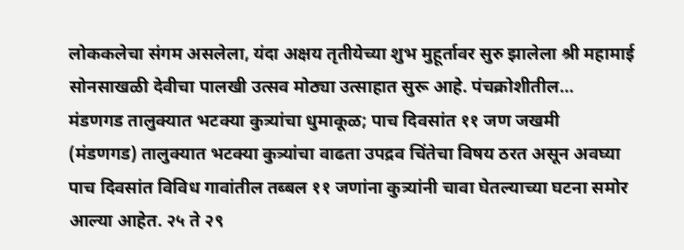लोककलेचा संगम असलेला, यंदा अक्षय तृतीयेच्या शुभ मुहूर्तावर सुरु झालेला श्री महामाई सोनसाखळी देवीचा पालखी उत्सव मोठ्या उत्साहात सुरू आहे. पंचक्रोशीतील…
मंडणगड तालुक्यात भटक्या कुत्र्यांचा धुमाकूळ; पाच दिवसांत ११ जण जखमी
(मंडणगड) तालुक्यात भटक्या कुत्र्यांचा वाढता उपद्रव चिंतेचा विषय ठरत असून अवघ्या पाच दिवसांत विविध गावांतील तब्बल ११ जणांना कुत्र्यांनी चावा घेतल्याच्या घटना समोर आल्या आहेत. २५ ते २९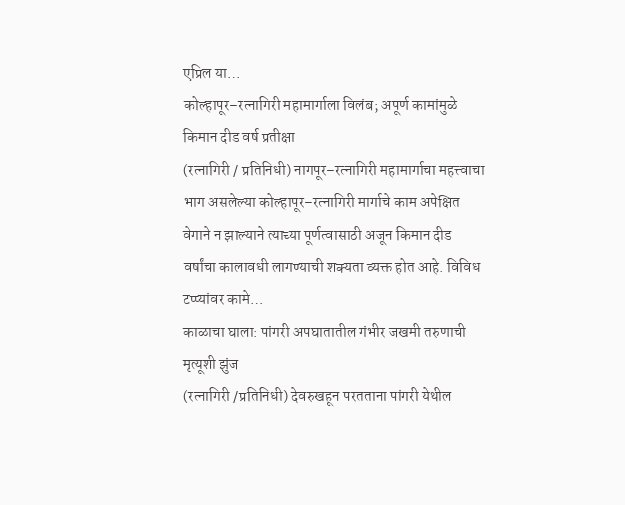एप्रिल या…
कोल्हापूर–रत्नागिरी महामार्गाला विलंब; अपूर्ण कामांमुळे किमान दीड वर्ष प्रतीक्षा
(रत्नागिरी / प्रतिनिधी) नागपूर–रत्नागिरी महामार्गाचा महत्त्वाचा भाग असलेल्या कोल्हापूर–रत्नागिरी मार्गाचे काम अपेक्षित वेगाने न झाल्याने त्याच्या पूर्णत्वासाठी अजून किमान दीड वर्षांचा कालावधी लागण्याची शक्यता व्यक्त होत आहे. विविध टप्प्यांवर कामे…
काळाचा घाला: पांगरी अपघातातील गंभीर जखमी तरुणाची मृत्यूशी झुंज
(रत्नागिरी /प्रतिनिधी) देवरुखहून परतताना पांगरी येथील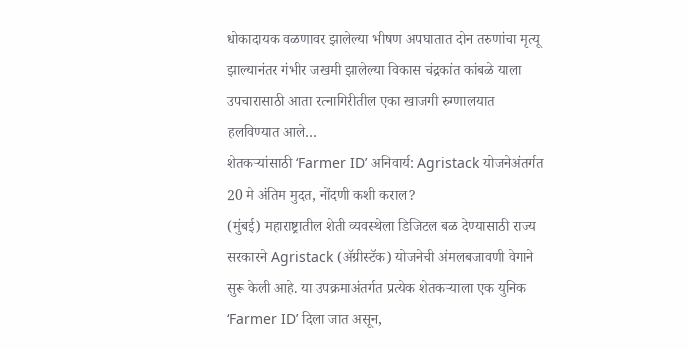धोकादायक वळणावर झालेल्या भीषण अपघातात दोन तरुणांचा मृत्यू झाल्यानंतर गंभीर जखमी झालेल्या विकास चंद्रकांत कांबळे याला उपचारासाठी आता रत्नागिरीतील एका खाजगी रुग्णालयात हलविण्यात आले…
शेतकऱ्यांसाठी ‘Farmer ID’ अनिवार्य: Agristack योजनेअंतर्गत 20 मे अंतिम मुदत, नोंदणी कशी कराल?
(मुंबई) महाराष्ट्रातील शेती व्यवस्थेला डिजिटल बळ देण्यासाठी राज्य सरकारने Agristack (ॲग्रीस्टॅक) योजनेची अंमलबजावणी वेगाने सुरू केली आहे. या उपक्रमाअंतर्गत प्रत्येक शेतकऱ्याला एक युनिक ‘Farmer ID’ दिला जात असून,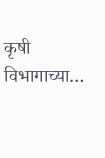कृषी विभागाच्या…